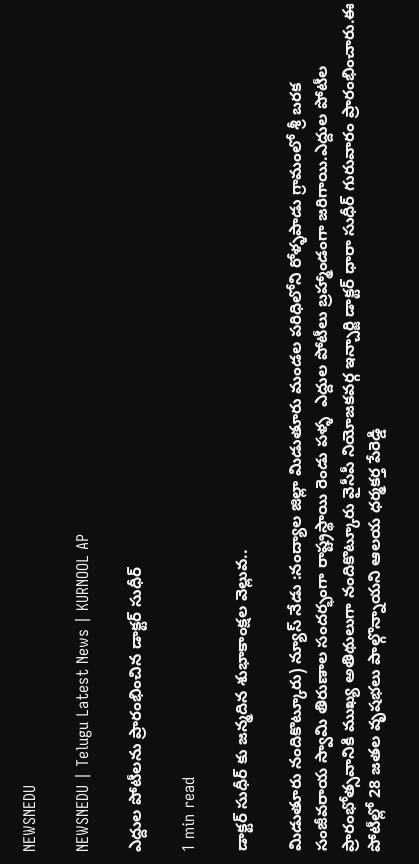NEWSNEDU

NEWSNEDU | Telugu Latest News | KURNOOL AP

ఎద్దుల పోటీలను ప్రారంభించిన డాక్టర్ సుధీర్

1 min read

డాక్టర్ సుధీర్ కు జన్మదిన శుభాకాంక్షల వెల్లువ..

మిడుతూరు నందికొట్కూరు) న్యూస్ నేడు :నంద్యాల జిల్లా మిడుతూరు మండల పరిధిలోని రోళ్ళపాడు గ్రామంలో శ్రీ బరక సంజీవరాయ స్వామి తిరుణాల సందర్భంగా రాష్ట్రస్థాయి రెండు పళ్ళ  ఎద్దుల పోటీలు బ్రహ్మాండంగా జరిగాయి.ఎద్దుల పోటీల ప్రారంభోత్సవానికి ముఖ్య అతిథులుగా నందికొట్కూరు వైసీపీ నియోజకవర్గ ఇన్చార్జి డాక్టర్ ధారా సుధీర్ గురువారం ప్రారంభించారు.ఈ పోటీల్లో 28 జతల వృషభలు పాల్గొన్నాయని ఆలయ ధర్మకర్త పేరెడ్డి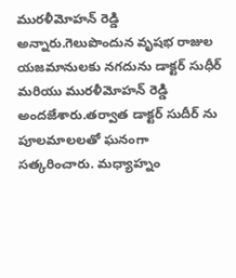మురళీమోహన్ రెడ్డి అన్నారు.గెలుపొందున వృషభ రాజుల యజమానులకు నగదును డాక్టర్ సుధీర్ మరియు మురళీమోహన్ రెడ్డి అందజేశారు.తర్వాత డాక్టర్ సుదీర్ ను పూలమాలలతో ఘనంగా సత్కరించారు. మధ్యాహ్నం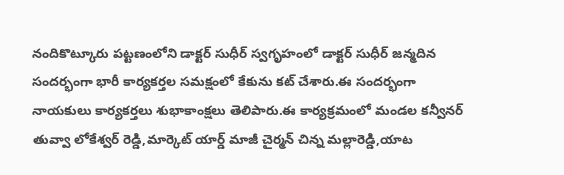నందికొట్కూరు పట్టణంలోని డాక్టర్ సుధీర్ స్వగృహంలో డాక్టర్ సుధీర్ జన్మదిన సందర్భంగా భారీ కార్యకర్తల సమక్షంలో కేకును కట్ చేశారు.ఈ సందర్భంగా నాయకులు కార్యకర్తలు శుభాకాంక్షలు తెలిపారు.ఈ కార్యక్రమంలో మండల కన్వీనర్ తువ్వా లోకేశ్వర్ రెడ్డి,మార్కెట్ యార్డ్ మాజీ చైర్మన్ చిన్న మల్లారెడ్డి,యాట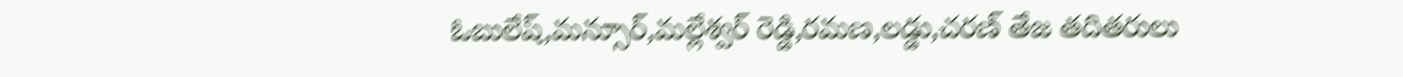ఓబులేష్,మన్సూర్,మల్లేశ్వర్ రెడ్డి,రమణ,లడ్డు,చరణ్ తేజ తదితరులు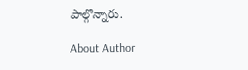పాల్గొన్నారు.

About Author